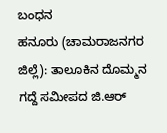ಬಂಧನ
ಹನೂರು (ಚಾಮರಾಜನಗರ ಜಿಲ್ಲೆ): ತಾಲೂಕಿನ ದೊಮ್ಮನ ಗದ್ದೆ ಸಮೀಪದ ಜಿ.ಆರ್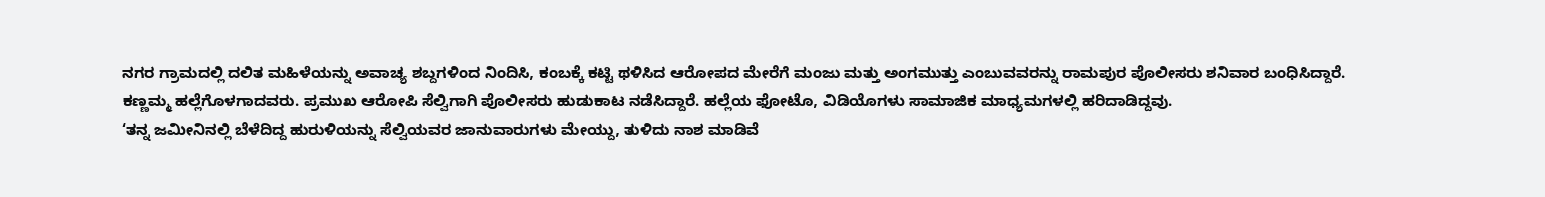ನಗರ ಗ್ರಾಮದಲ್ಲಿ ದಲಿತ ಮಹಿಳೆಯನ್ನು ಅವಾಚ್ಯ ಶಬ್ದಗಳಿಂದ ನಿಂದಿಸಿ, ಕಂಬಕ್ಕೆ ಕಟ್ಟಿ ಥಳಿಸಿದ ಆರೋಪದ ಮೇರೆಗೆ ಮಂಜು ಮತ್ತು ಅಂಗಮುತ್ತು ಎಂಬುವವರನ್ನು ರಾಮಪುರ ಪೊಲೀಸರು ಶನಿವಾರ ಬಂಧಿಸಿದ್ದಾರೆ.
ಕಣ್ಣಮ್ಮ ಹಲ್ಲೆಗೊಳಗಾದವರು. ಪ್ರಮುಖ ಆರೋಪಿ ಸೆಲ್ವಿಗಾಗಿ ಪೊಲೀಸರು ಹುಡುಕಾಟ ನಡೆಸಿದ್ದಾರೆ. ಹಲ್ಲೆಯ ಫೋಟೊ, ವಿಡಿಯೊಗಳು ಸಾಮಾಜಿಕ ಮಾಧ್ಯಮಗಳಲ್ಲಿ ಹರಿದಾಡಿದ್ದವು.
‘ತನ್ನ ಜಮೀನಿನಲ್ಲಿ ಬೆಳೆದಿದ್ದ ಹುರುಳಿಯನ್ನು ಸೆಲ್ವಿಯವರ ಜಾನುವಾರುಗಳು ಮೇಯ್ದು, ತುಳಿದು ನಾಶ ಮಾಡಿವೆ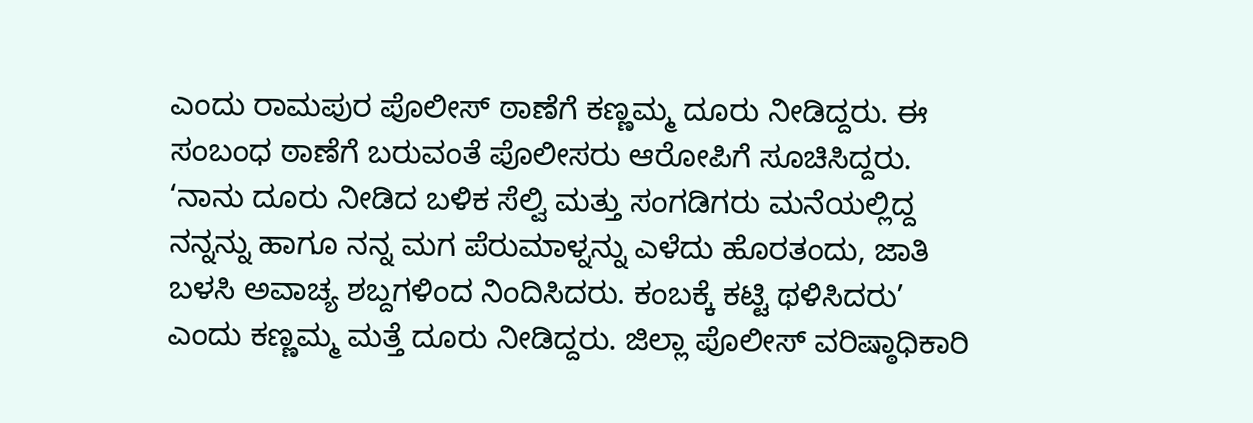ಎಂದು ರಾಮಪುರ ಪೊಲೀಸ್ ಠಾಣೆಗೆ ಕಣ್ಣಮ್ಮ ದೂರು ನೀಡಿದ್ದರು. ಈ ಸಂಬಂಧ ಠಾಣೆಗೆ ಬರುವಂತೆ ಪೊಲೀಸರು ಆರೋಪಿಗೆ ಸೂಚಿಸಿದ್ದರು.
‘ನಾನು ದೂರು ನೀಡಿದ ಬಳಿಕ ಸೆಲ್ವಿ ಮತ್ತು ಸಂಗಡಿಗರು ಮನೆಯಲ್ಲಿದ್ದ ನನ್ನನ್ನು ಹಾಗೂ ನನ್ನ ಮಗ ಪೆರುಮಾಳ್ನನ್ನು ಎಳೆದು ಹೊರತಂದು, ಜಾತಿ ಬಳಸಿ ಅವಾಚ್ಯ ಶಬ್ದಗಳಿಂದ ನಿಂದಿಸಿದರು. ಕಂಬಕ್ಕೆ ಕಟ್ಟಿ ಥಳಿಸಿದರು’ ಎಂದು ಕಣ್ಣಮ್ಮ ಮತ್ತೆ ದೂರು ನೀಡಿದ್ದರು. ಜಿಲ್ಲಾ ಪೊಲೀಸ್ ವರಿಷ್ಠಾಧಿಕಾರಿ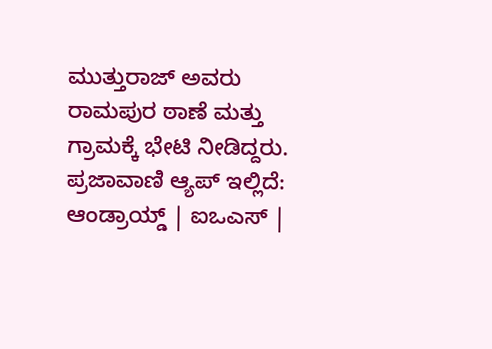ಮುತ್ತುರಾಜ್ ಅವರು ರಾಮಪುರ ಠಾಣೆ ಮತ್ತು ಗ್ರಾಮಕ್ಕೆ ಭೇಟಿ ನೀಡಿದ್ದರು.
ಪ್ರಜಾವಾಣಿ ಆ್ಯಪ್ ಇಲ್ಲಿದೆ: ಆಂಡ್ರಾಯ್ಡ್ | ಐಒಎಸ್ |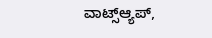ವಾಟ್ಸ್ಆ್ಯಪ್,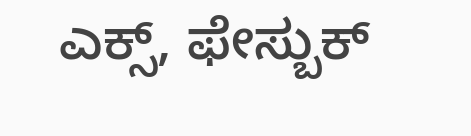ಎಕ್ಸ್, ಫೇಸ್ಬುಕ್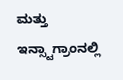ಮತ್ತು ಇನ್ಸ್ಟಾಗ್ರಾಂನಲ್ಲಿ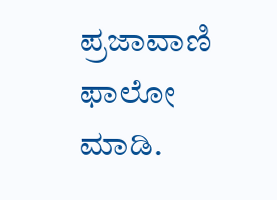ಪ್ರಜಾವಾಣಿ ಫಾಲೋ ಮಾಡಿ.